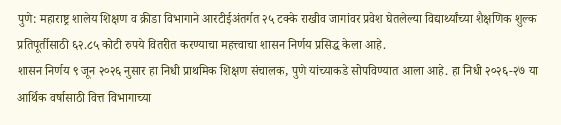पुणे: महाराष्ट्र शालेय शिक्षण व क्रीडा विभागाने आरटीईअंतर्गत २५ टक्के राखीव जागांवर प्रवेश घेतलेल्या विद्यार्थ्यांच्या शैक्षणिक शुल्क प्रतिपूर्तीसाठी ६२.८५ कोटी रुपये वितरीत करण्याचा महत्त्वाचा शासन निर्णय प्रसिद्ध केला आहे.
शासन निर्णय ९ जून २०२६ नुसार हा निधी प्राथमिक शिक्षण संचालक, पुणे यांच्याकडे सोपविण्यात आला आहे. हा निधी २०२६-२७ या आर्थिक वर्षासाठी वित्त विभागाच्या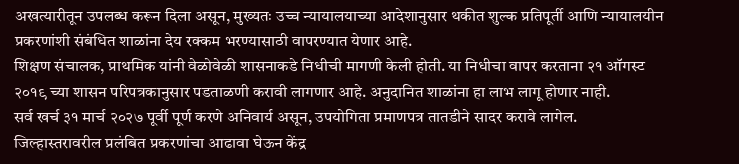अखत्यारीतून उपलब्ध करून दिला असून, मुख्यतः उच्च न्यायालयाच्या आदेशानुसार थकीत शुल्क प्रतिपूर्ती आणि न्यायालयीन प्रकरणांशी संबंधित शाळांना देय रक्कम भरण्यासाठी वापरण्यात येणार आहे.
शिक्षण संचालक, प्राथमिक यांनी वेळोवेळी शासनाकडे निधीची मागणी केली होती. या निधीचा वापर करताना २१ ऑगस्ट २०१९ च्या शासन परिपत्रकानुसार पडताळणी करावी लागणार आहे. अनुदानित शाळांना हा लाभ लागू होणार नाही.
सर्व खर्च ३१ मार्च २०२७ पूर्वी पूर्ण करणे अनिवार्य असून, उपयोगिता प्रमाणपत्र तातडीने सादर करावे लागेल. जिल्हास्तरावरील प्रलंबित प्रकरणांचा आढावा घेऊन केंद्र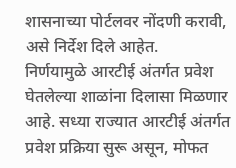शासनाच्या पोर्टलवर नोंदणी करावी, असे निर्देश दिले आहेत.
निर्णयामुळे आरटीई अंतर्गत प्रवेश घेतलेल्या शाळांना दिलासा मिळणार आहे. सध्या राज्यात आरटीई अंतर्गत प्रवेश प्रक्रिया सुरू असून, मोफत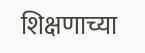शिक्षणाच्या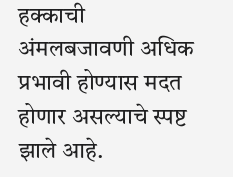हक्काची अंमलबजावणी अधिक प्रभावी होण्यास मदत होणार असल्याचे स्पष्ट झाले आहे.